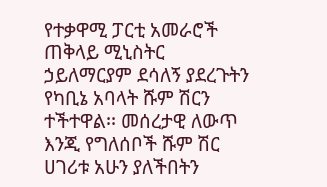የተቃዋሚ ፓርቲ አመራሮች ጠቅላይ ሚኒስትር ኃይለማርያም ደሳለኝ ያደረጉትን የካቢኔ አባላት ሹም ሽርን ተችተዋል፡፡ መሰረታዊ ለውጥ እንጂ የግለሰቦች ሹም ሽር ሀገሪቱ አሁን ያለችበትን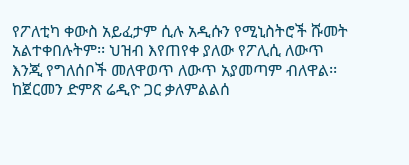የፖለቲካ ቀውስ አይፈታም ሲሉ አዲሱን የሚኒስትሮች ሹመት አልተቀበሉትም፡፡ ህዝብ እየጠየቀ ያለው የፖሊሲ ለውጥ እንጂ የግለሰቦች መለዋወጥ ለውጥ አያመጣም ብለዋል፡፡ ከጀርመን ድምጽ ሬዲዮ ጋር ቃለምልልሰ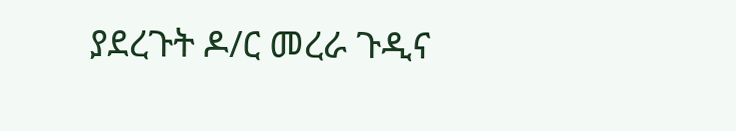ያደረጉት ዶ/ር መረራ ጉዲና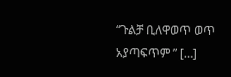“ጉልቻ ቢለዋወጥ ወጥ አያጣፍጥም ” […]